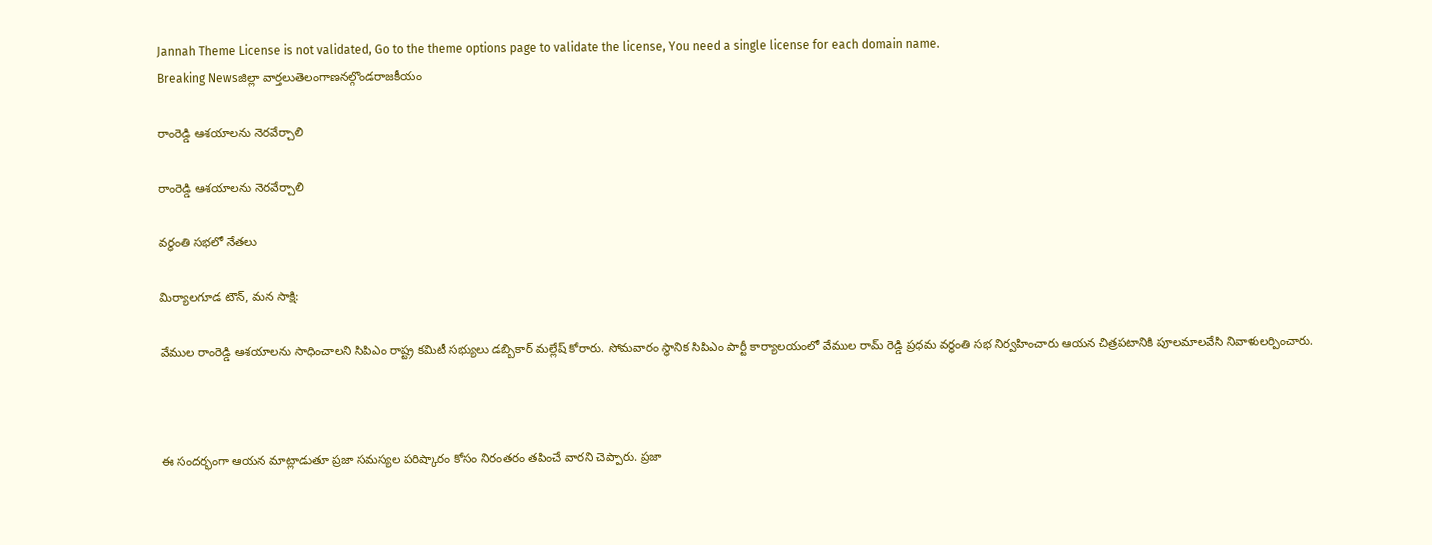Jannah Theme License is not validated, Go to the theme options page to validate the license, You need a single license for each domain name.
Breaking Newsజిల్లా వార్తలుతెలంగాణనల్గొండరాజకీయం

రాంరెడ్డి ఆశయాలను నెరవేర్చాలి

రాంరెడ్డి ఆశయాలను నెరవేర్చాలి

వర్ధంతి సభలో నేతలు

మిర్యాలగూడ టౌన్, మన సాక్షి:

వేముల రాంరెడ్డి ఆశయాలను సాధించాలని సిపిఎం రాష్ట్ర కమిటీ సభ్యులు డబ్బికార్ మల్లేష్ కోరారు. సోమవారం స్థానిక సిపిఎం పార్టీ కార్యాలయంలో వేముల రామ్ రెడ్డి ప్రధమ వర్ధంతి సభ నిర్వహించారు ఆయన చిత్రపటానికి పూలమాలవేసి నివాళులర్పించారు.



ఈ సందర్భంగా ఆయన మాట్లాడుతూ ప్రజా సమస్యల పరిష్కారం కోసం నిరంతరం తపించే వారని చెప్పారు. ప్రజా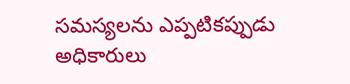సమస్యలను ఎప్పటికప్పుడు అధికారులు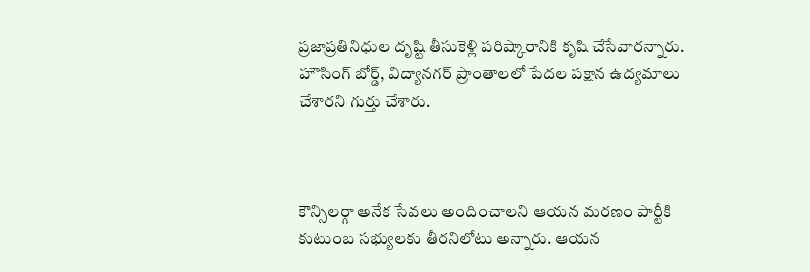ప్రజాప్రతినిధుల దృష్టి తీసుకెళ్లి పరిష్కారానికి కృషి చేసేవారన్నారు. హౌసింగ్ బోర్డ్, విద్యానగర్ ప్రాంతాలలో పేదల పక్షాన ఉద్యమాలు చేశారని గుర్తు చేశారు.



కౌన్సిలర్గా అనేక సేవలు అందించాలని ఆయన మరణం పార్టీకి కుటుంబ సభ్యులకు తీరనిలోటు అన్నారు. ఆయన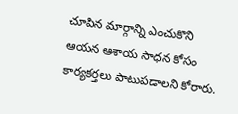చూపిన మార్గాన్ని ఎంచుకొని ఆయన ఆశాయ సాధన కోసం కార్యకర్తలు పాటుపడాలని కోరారు.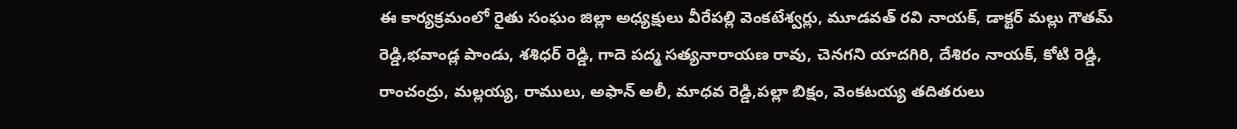ఈ కార్యక్రమంలో రైతు సంఘం జిల్లా అధ్యక్షులు వీరేపల్లి వెంకటేశ్వర్లు, మూడవత్ రవి నాయక్, డాక్టర్ మల్లు గౌతమ్ రెడ్డి,భవాండ్ల పాండు, శశిధర్ రెడ్డి, గాదె పద్మ సత్యనారాయణ రావు, చెనగని యాదగిరి, దేశిరం నాయక్, కోటి రెడ్డి, రాంచంద్రు, మల్లయ్య, రాములు, అఫాన్ అలీ, మాధవ రెడ్డి,పల్లా బిక్షం, వెంకటయ్య తదితరులు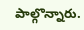పాల్గొన్నారు.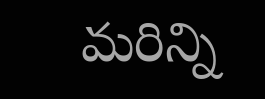మరిన్ని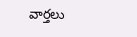వార్తలు